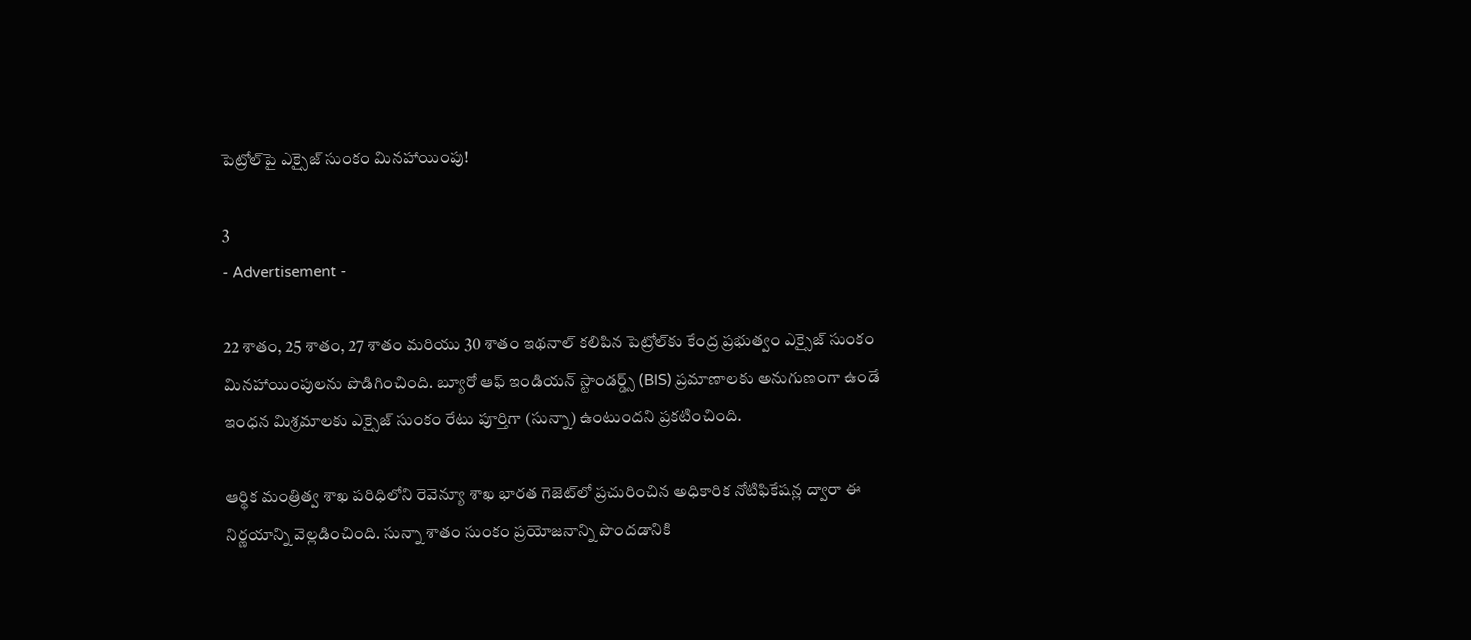పెట్రోల్‌పై ఎక్సైజ్ సుంకం మినహాయింపు!

3
- Advertisement -

22 శాతం, 25 శాతం, 27 శాతం మరియు 30 శాతం ఇథనాల్ కలిపిన పెట్రోల్‌కు కేంద్ర ప్రభుత్వం ఎక్సైజ్ సుంకం మినహాయింపులను పొడిగించింది. బ్యూరో ఆఫ్ ఇండియన్ స్టాండర్డ్స్ (BIS) ప్రమాణాలకు అనుగుణంగా ఉండే ఇంధన మిశ్రమాలకు ఎక్సైజ్ సుంకం రేటు పూర్తిగా (సున్నా) ఉంటుందని ప్రకటించింది.

ఆర్థిక మంత్రిత్వ శాఖ పరిధిలోని రెవెన్యూ శాఖ భారత గెజెట్‌లో ప్రచురించిన అధికారిక నోటిఫికేషన్ల ద్వారా ఈ నిర్ణయాన్ని వెల్లడించింది. సున్నా శాతం సుంకం ప్రయోజనాన్ని పొందడానికి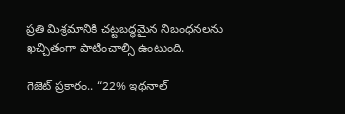ప్రతి మిశ్రమానికి చట్టబద్ధమైన నిబంధనలను ఖచ్చితంగా పాటించాల్సి ఉంటుంది.

గెజెట్ ప్రకారం.. “22% ఇథనాల్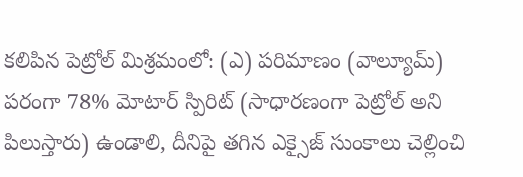కలిపిన పెట్రోల్ మిశ్రమంలో: (ఎ) పరిమాణం (వాల్యూమ్) పరంగా 78% మోటార్ స్పిరిట్ (సాధారణంగా పెట్రోల్ అని పిలుస్తారు) ఉండాలి, దీనిపై తగిన ఎక్సైజ్ సుంకాలు చెల్లించి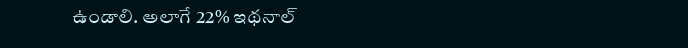ఉండాలి. అలాగే 22% ఇథనాల్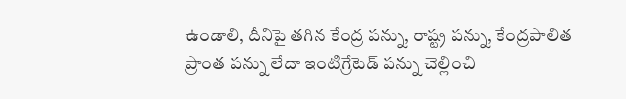ఉండాలి, దీనిపై తగిన కేంద్ర పన్ను, రాష్ట్ర పన్ను, కేంద్రపాలిత ప్రాంత పన్ను లేదా ఇంటిగ్రేటెడ్ పన్ను చెల్లించి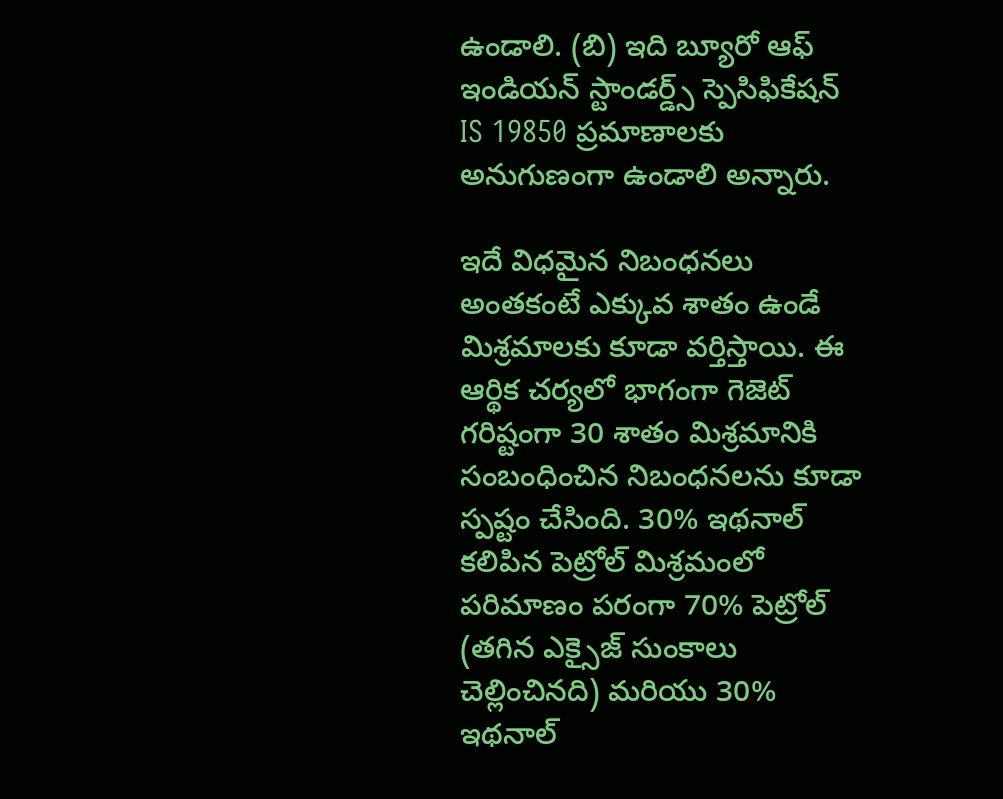ఉండాలి. (బి) ఇది బ్యూరో ఆఫ్ ఇండియన్ స్టాండర్డ్స్ స్పెసిఫికేషన్ IS 19850 ప్రమాణాలకు అనుగుణంగా ఉండాలి అన్నారు.

ఇదే విధమైన నిబంధనలు అంతకంటే ఎక్కువ శాతం ఉండే మిశ్రమాలకు కూడా వర్తిస్తాయి. ఈ ఆర్థిక చర్యలో భాగంగా గెజెట్ గరిష్టంగా 30 శాతం మిశ్రమానికి సంబంధించిన నిబంధనలను కూడా స్పష్టం చేసింది. 30% ఇథనాల్ కలిపిన పెట్రోల్ మిశ్రమంలో పరిమాణం పరంగా 70% పెట్రోల్ (తగిన ఎక్సైజ్ సుంకాలు చెల్లించినది) మరియు 30% ఇథనాల్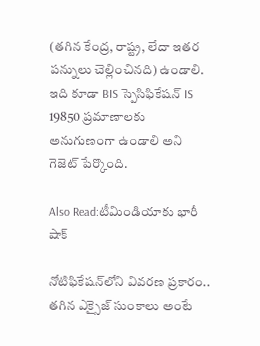(తగిన కేంద్ర, రాష్ట్ర, లేదా ఇతర పన్నులు చెల్లించినది) ఉండాలి. ఇది కూడా BIS స్పెసిఫికేషన్ IS 19850 ప్రమాణాలకు అనుగుణంగా ఉండాలి అని గెజెట్ పేర్కొంది.

Also Read:టీమిండియాకు భారీ షాక్

నోటిఫికేషన్‌లోని వివరణ ప్రకారం.. తగిన ఎక్సైజ్ సుంకాలు అంటే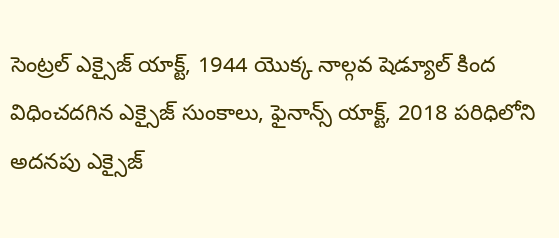సెంట్రల్ ఎక్సైజ్ యాక్ట్, 1944 యొక్క నాల్గవ షెడ్యూల్ కింద విధించదగిన ఎక్సైజ్ సుంకాలు, ఫైనాన్స్ యాక్ట్, 2018 పరిధిలోని అదనపు ఎక్సైజ్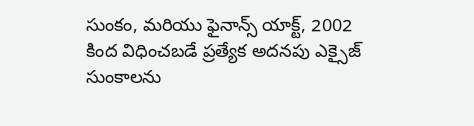సుంకం, మరియు ఫైనాన్స్ యాక్ట్, 2002 కింద విధించబడే ప్రత్యేక అదనపు ఎక్సైజ్ సుంకాలను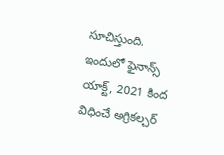సూచిస్తుంది. ఇందులో ఫైనాన్స్ యాక్ట్, 2021 కింద విధించే అగ్రికల్చర్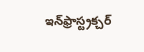ఇన్‌ఫ్రాస్ట్రక్చర్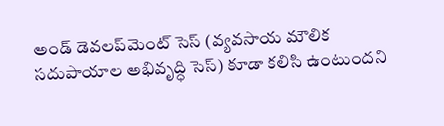అండ్ డెవలప్‌మెంట్ సెస్ (వ్యవసాయ మౌలిక సదుపాయాల అభివృద్ధి సెస్) కూడా కలిసి ఉంటుందని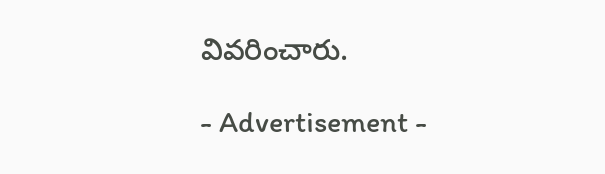వివరించారు.

- Advertisement -